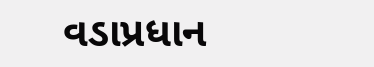વડાપ્રધાન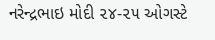નરેન્‍દ્રભાઇ મોદી ૨૪-૨૫ ઓગસ્‍ટે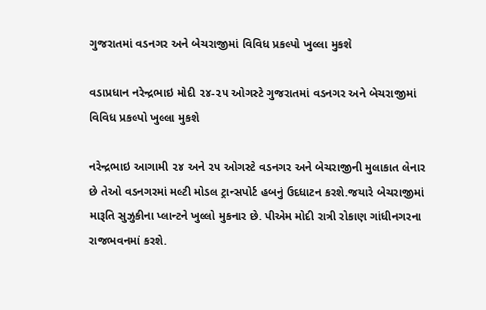ગુજરાતમાં વડનગર અને બેચરાજીમાં વિવિધ પ્રકલ્‍પો ખુલ્લા મુકશે

વડાપ્રધાન નરેન્‍દ્રભાઇ મોદી ૨૪-૨૫ ઓગસ્‍ટે ગુજરાતમાં વડનગર અને બેચરાજીમાં વિવિધ પ્રકલ્‍પો ખુલ્લા મુકશે

નરેન્‍દ્રભાઇ આગામી ૨૪ અને ૨૫ ઓગસ્‍ટે વડનગર અને બેચરાજીની મુલાકાત લેનાર છે તેઓ વડનગરમાં મલ્‍ટી મોડલ ટ્રાન્‍સપોર્ટ હબનું ઉદધાટન કરશે.જયારે બેચરાજીમાં મારૂતિ સુઝુકીના પ્‍લાન્ટને ખુલ્લો મુકનાર છે. પીએમ મોદી રાત્રી રોકાણ ગાંધીનગરના રાજભવનમાં કરશે.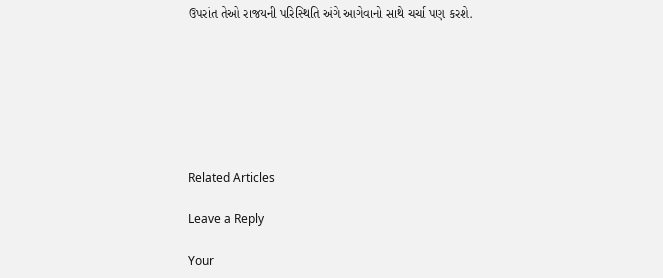ઉપરાંત તેઓ રાજયની પરિસ્‍થિતિ અંગે આગેવાનો સાથે ચર્ચા પણ કરશે.







Related Articles

Leave a Reply

Your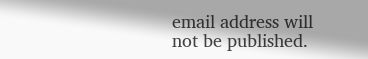email address will not be published.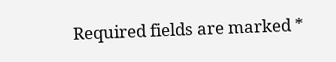Required fields are marked *